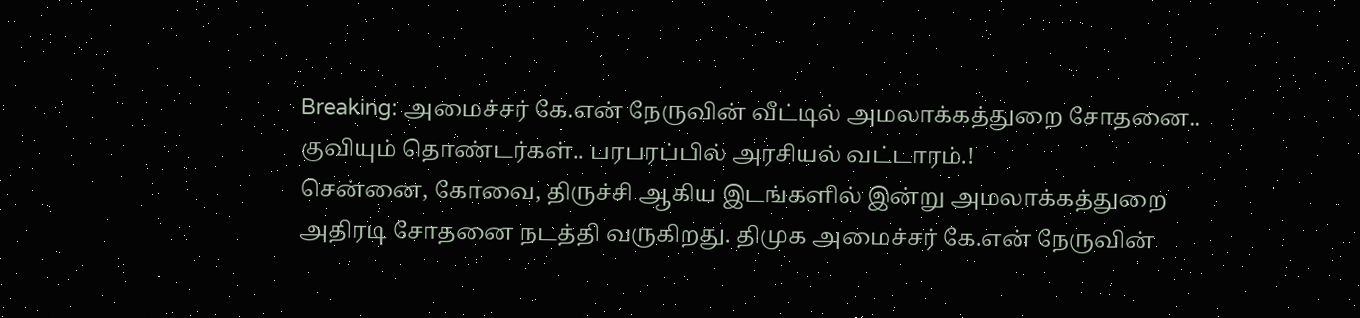Breaking: அமைச்சர் கே.என் நேருவின் வீட்டில் அமலாக்கத்துறை சோதனை.. குவியும் தொண்டர்கள்.. பரபரப்பில் அரசியல் வட்டாரம்.!
சென்னை, கோவை, திருச்சி ஆகிய இடங்களில் இன்று அமலாக்கத்துறை அதிரடி சோதனை நடத்தி வருகிறது. திமுக அமைச்சர் கே.என் நேருவின்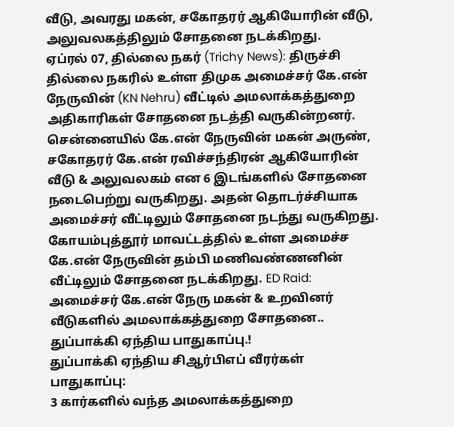வீடு, அவரது மகன், சகோதரர் ஆகியோரின் வீடு, அலுவலகத்திலும் சோதனை நடக்கிறது.
ஏப்ரல் 07, தில்லை நகர் (Trichy News): திருச்சி தில்லை நகரில் உள்ள திமுக அமைச்சர் கே.என் நேருவின் (KN Nehru) வீட்டில் அமலாக்கத்துறை அதிகாரிகள் சோதனை நடத்தி வருகின்றனர். சென்னையில் கே.என் நேருவின் மகன் அருண், சகோதரர் கே.என் ரவிச்சந்திரன் ஆகியோரின் வீடு & அலுவலகம் என 6 இடங்களில் சோதனை நடைபெற்று வருகிறது. அதன் தொடர்ச்சியாக அமைச்சர் வீட்டிலும் சோதனை நடந்து வருகிறது. கோயம்புத்தூர் மாவட்டத்தில் உள்ள அமைச்ச கே.என் நேருவின் தம்பி மணிவண்ணனின் வீட்டிலும் சோதனை நடக்கிறது. ED Raid: அமைச்சர் கே.என் நேரு மகன் & உறவினர் வீடுகளில் அமலாக்கத்துறை சோதனை.. துப்பாக்கி ஏந்திய பாதுகாப்பு.!
துப்பாக்கி ஏந்திய சிஆர்பிஎப் வீரர்கள் பாதுகாப்பு:
3 கார்களில் வந்த அமலாக்கத்துறை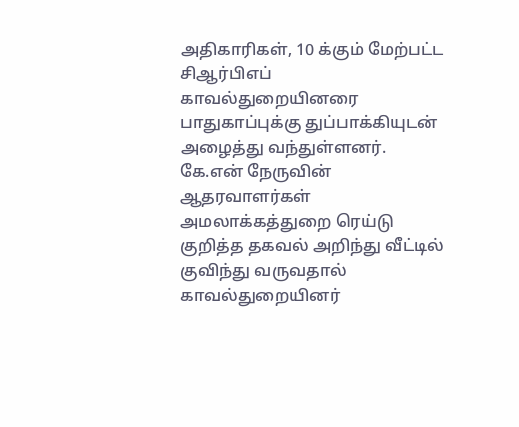அதிகாரிகள், 10 க்கும் மேற்பட்ட சிஆர்பிஎப் காவல்துறையினரை பாதுகாப்புக்கு துப்பாக்கியுடன் அழைத்து வந்துள்ளனர். கே.என் நேருவின் ஆதரவாளர்கள் அமலாக்கத்துறை ரெய்டு குறித்த தகவல் அறிந்து வீட்டில் குவிந்து வருவதால் காவல்துறையினர்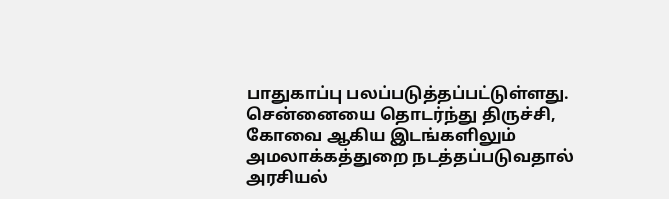பாதுகாப்பு பலப்படுத்தப்பட்டுள்ளது. சென்னையை தொடர்ந்து திருச்சி, கோவை ஆகிய இடங்களிலும் அமலாக்கத்துறை நடத்தப்படுவதால் அரசியல்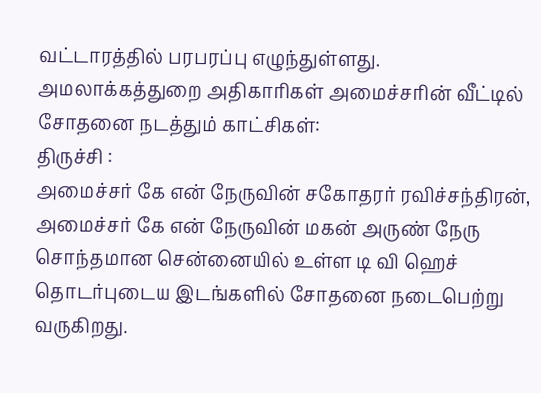வட்டாரத்தில் பரபரப்பு எழுந்துள்ளது.
அமலாக்கத்துறை அதிகாரிகள் அமைச்சரின் வீட்டில் சோதனை நடத்தும் காட்சிகள்:
திருச்சி :
அமைச்சர் கே என் நேருவின் சகோதரர் ரவிச்சந்திரன், அமைச்சர் கே என் நேருவின் மகன் அருண் நேரு சொந்தமான சென்னையில் உள்ள டி வி ஹெச் தொடர்புடைய இடங்களில் சோதனை நடைபெற்று வருகிறது.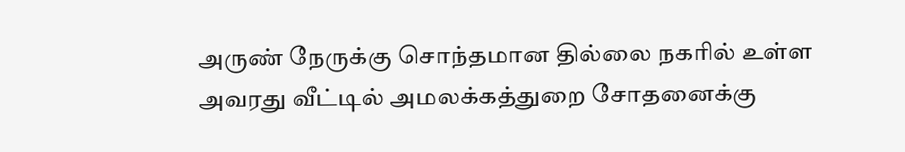அருண் நேருக்கு சொந்தமான தில்லை நகரில் உள்ள அவரது வீட்டில் அமலக்கத்துறை சோதனைக்கு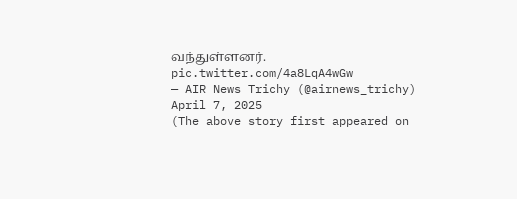வந்துள்ளனர். pic.twitter.com/4a8LqA4wGw
— AIR News Trichy (@airnews_trichy) April 7, 2025
(The above story first appeared on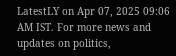LatestLY on Apr 07, 2025 09:06 AM IST. For more news and updates on politics,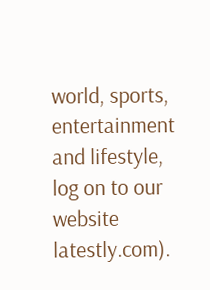world, sports, entertainment and lifestyle, log on to our website latestly.com).